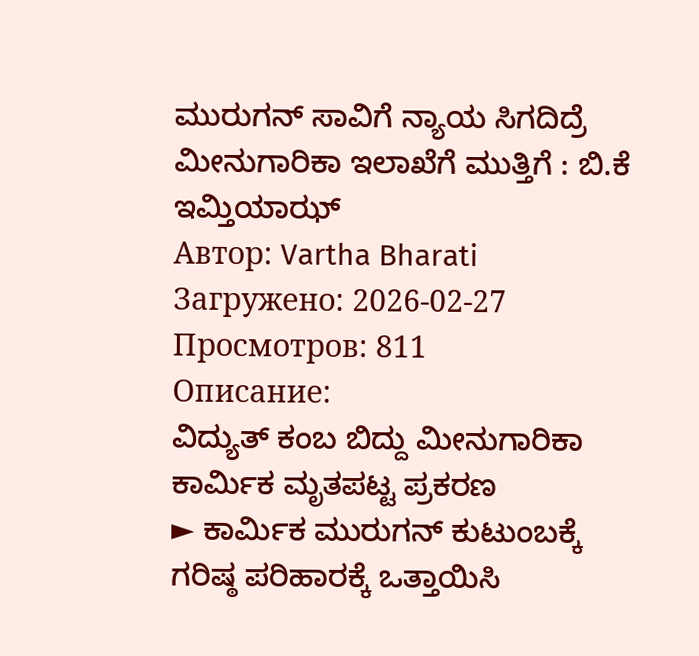ಮುರುಗನ್ ಸಾವಿಗೆ ನ್ಯಾಯ ಸಿಗದಿದ್ರೆ ಮೀನುಗಾರಿಕಾ ಇಲಾಖೆಗೆ ಮುತ್ತಿಗೆ : ಬಿ.ಕೆ ಇಮ್ತಿಯಾಝ್
Автор: Vartha Bharati
Загружено: 2026-02-27
Просмотров: 811
Описание:
ವಿದ್ಯುತ್ ಕಂಬ ಬಿದ್ದು ಮೀನುಗಾರಿಕಾ ಕಾರ್ಮಿಕ ಮೃತಪಟ್ಟ ಪ್ರಕರಣ
► ಕಾರ್ಮಿಕ ಮುರುಗನ್ ಕುಟುಂಬಕ್ಕೆ ಗರಿಷ್ಠ ಪರಿಹಾರಕ್ಕೆ ಒತ್ತಾಯಿಸಿ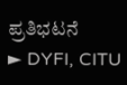ಪ್ರತಿಭಟನೆ
► DYFI, CITU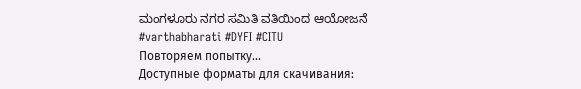ಮಂಗಳೂರು ನಗರ ಸಮಿತಿ ವತಿಯಿಂದ ಆಯೋಜನೆ
#varthabharati #DYFI #CITU
Повторяем попытку...
Доступные форматы для скачивания: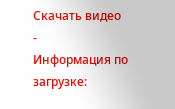Скачать видео
-
Информация по загрузке: